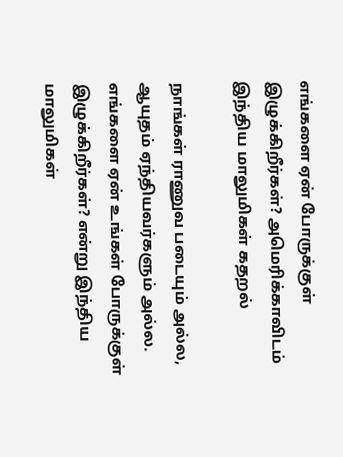எங்களை ஏன் போருக்குள் இழுக்கிறீர்கள்? அமெரிக்காவிடம் இந்திய மாலுமிகள் கதறல்

நாங்கள் ராணுவ படையும் அல்ல, ஆயுதம் ஏந்தியவர்களும் அல்ல. எங்களை ஏன் உங்கள் போருக்குள் இழுக்கிறீர்கள்? என்று இந்திய மாலுமிகள்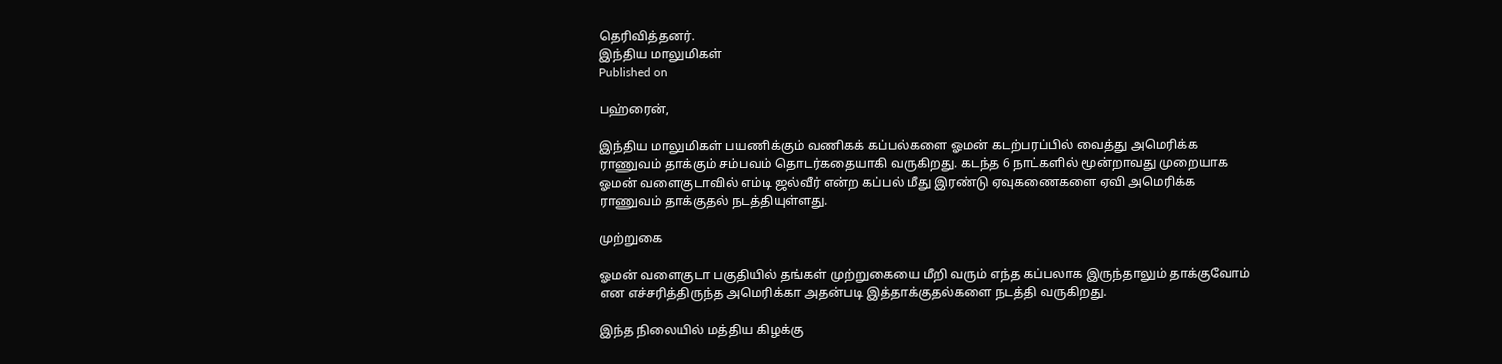தெரிவித்தனர்.
இந்திய மாலுமிகள்
Published on

பஹ்ரைன்,

இந்திய மாலுமிகள் பயணிக்கும் வணிகக் கப்பல்களை ஓமன் கடற்பரப்பில் வைத்து அமெரிக்க ராணுவம் தாக்கும் சம்பவம் தொடர்கதையாகி வருகிறது. கடந்த 6 நாட்களில் மூன்றாவது முறையாக ஓமன் வளைகுடாவில் எம்டி ஜல்வீர் என்ற கப்பல் மீது இரண்டு ஏவுகணைகளை ஏவி அமெரிக்க ராணுவம் தாக்குதல் நடத்தியுள்ளது.

முற்றுகை

ஓமன் வளைகுடா பகுதியில் தங்கள் முற்றுகையை மீறி வரும் எந்த கப்பலாக இருந்தாலும் தாக்குவோம் என எச்சரித்திருந்த அமெரிக்கா அதன்படி இத்தாக்குதல்களை நடத்தி வருகிறது.

இந்த நிலையில் மத்திய கிழக்கு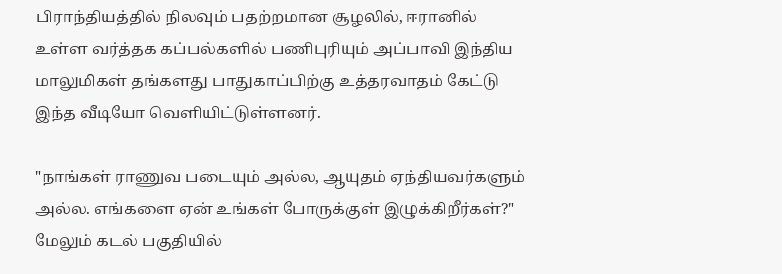பிராந்தியத்தில் நிலவும் பதற்றமான சூழலில், ஈரானில் உள்ள வர்த்தக கப்பல்களில் பணிபுரியும் அப்பாவி இந்திய மாலுமிகள் தங்களது பாதுகாப்பிற்கு உத்தரவாதம் கேட்டு இந்த வீடியோ வெளியிட்டுள்ளனர்.

"நாங்கள் ராணுவ படையும் அல்ல, ஆயுதம் ஏந்தியவர்களும் அல்ல. எங்களை ஏன் உங்கள் போருக்குள் இழுக்கிறீர்கள்?" மேலும் கடல் பகுதியில்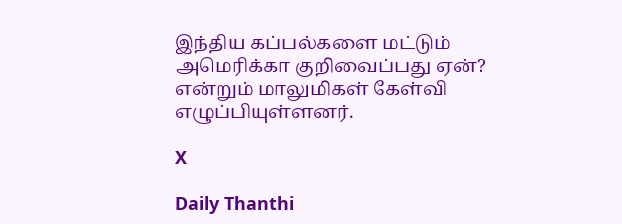இந்திய கப்பல்களை மட்டும் அமெரிக்கா குறிவைப்பது ஏன்? என்றும் மாலுமிகள் கேள்வி எழுப்பியுள்ளனர்.

X

Daily Thanthi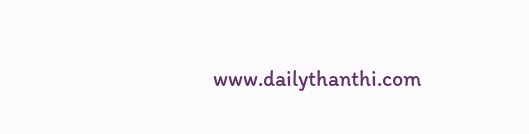www.dailythanthi.com